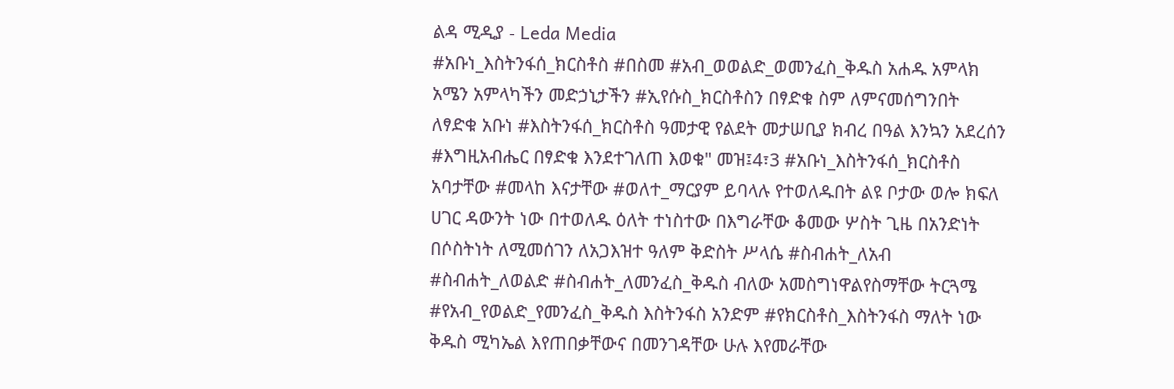ልዳ ሚዲያ - Leda Media
#አቡነ_እስትንፋሰ_ክርስቶስ #በስመ #አብ_ወወልድ_ወመንፈስ_ቅዱስ አሐዱ አምላክ አሜን አምላካችን መድኃኒታችን #ኢየሱስ_ክርስቶስን በፃድቁ ስም ለምናመሰግንበት ለፃድቁ አቡነ #እስትንፋሰ_ክርስቶስ ዓመታዊ የልደት መታሠቢያ ክብረ በዓል እንኳን አደረሰን #እግዚአብሔር በፃድቁ እንደተገለጠ እወቁ" መዝ፤4፣3 #አቡነ_እስትንፋሰ_ክርስቶስ አባታቸው #መላከ እናታቸው #ወለተ_ማርያም ይባላሉ የተወለዱበት ልዩ ቦታው ወሎ ክፍለ ሀገር ዳውንት ነው በተወለዱ ዕለት ተነስተው በእግራቸው ቆመው ሦስት ጊዜ በአንድነት በሶስትነት ለሚመሰገን ለአጋእዝተ ዓለም ቅድስት ሥላሴ #ስብሐት_ለአብ #ስብሐት_ለወልድ #ስብሐት_ለመንፈስ_ቅዱስ ብለው አመስግነዋልየስማቸው ትርጓሜ #የአብ_የወልድ_የመንፈስ_ቅዱስ እስትንፋስ አንድም #የክርስቶስ_እስትንፋስ ማለት ነው ቅዱስ ሚካኤል እየጠበቃቸውና በመንገዳቸው ሁሉ እየመራቸው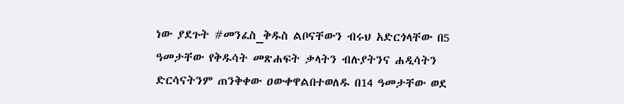ነው ያደጉት #መንፈስ_ቅዱስ ልቦናቸውን ብሩህ አድርጎላቸው በ5 ዓመታቸው የቅዱሳት መጽሐፍት ቃላትን ብሉያትንና ሐዲሳትን ድርሳናትንም ጠንቅቀው ዐውቀዋልበተወለዱ በ14 ዓመታቸው ወደ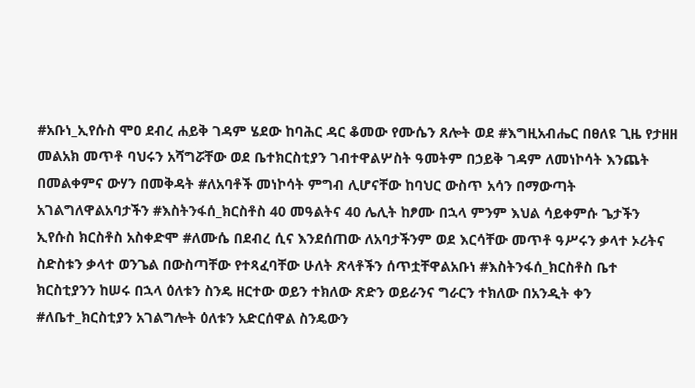#አቡነ_ኢየሱስ ሞዐ ደብረ ሐይቅ ገዳም ሄደው ከባሕር ዳር ቆመው የሙሴን ጸሎት ወደ #እግዚአብሔር በፀለዩ ጊዜ የታዘዘ መልአክ መጥቶ ባህሩን አሻግሯቸው ወደ ቤተክርስቲያን ገብተዋልሦስት ዓመትም በኃይቅ ገዳም ለመነኮሳት እንጨት በመልቀምና ውሃን በመቅዳት #ለአባቶች መነኮሳት ምግብ ሊሆናቸው ከባህር ውስጥ አሳን በማውጣት አገልግለዋልአባታችን #እስትንፋሰ_ክርስቶስ 40 መዓልትና 40 ሌሊት ከፆሙ በኋላ ምንም እህል ሳይቀምሱ ጌታችን ኢየሱስ ክርስቶስ አስቀድሞ #ለሙሴ በደብረ ሲና እንደሰጠው ለአባታችንም ወደ እርሳቸው መጥቶ ዓሥሩን ቃላተ ኦሪትና ስድስቱን ቃላተ ወንጌል በውስጣቸው የተጻፈባቸው ሁለት ጽላቶችን ሰጥቷቸዋልአቡነ #እስትንፋሰ_ክርስቶስ ቤተ ክርስቲያንን ከሠሩ በኋላ ዕለቱን ስንዴ ዘርተው ወይን ተክለው ጽድን ወይራንና ግራርን ተክለው በአንዲት ቀን #ለቤተ_ክርስቲያን አገልግሎት ዕለቱን አድርሰዋል ስንዴውን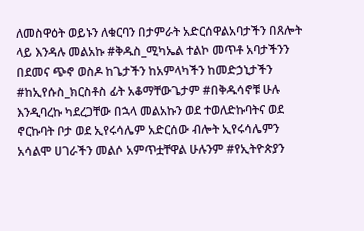ለመስዋዕት ወይኑን ለቁርባን በታምራት አድርሰዋልአባታችን በጸሎት ላይ እንዳሉ መልአኩ #ቅዱስ_ሚካኤል ተልኮ መጥቶ አባታችንን በደመና ጭኖ ወስዶ ከጌታችን ከአምላካችን ከመድኃኒታችን #ከኢየሱስ_ክርስቶስ ፊት አቆማቸውጌታም #በቅዱሳኖቹ ሁሉ እንዲባረኩ ካደረጋቸው በኋላ መልአኩን ወደ ተወለድኩባትና ወደ ኖርኩባት ቦታ ወደ ኢየሩሳሌም አድርሰው ብሎት ኢየሩሳሌምን አሳልሞ ሀገራችን መልሶ አምጥቷቸዋል ሁሉንም #የኢትዮጵያን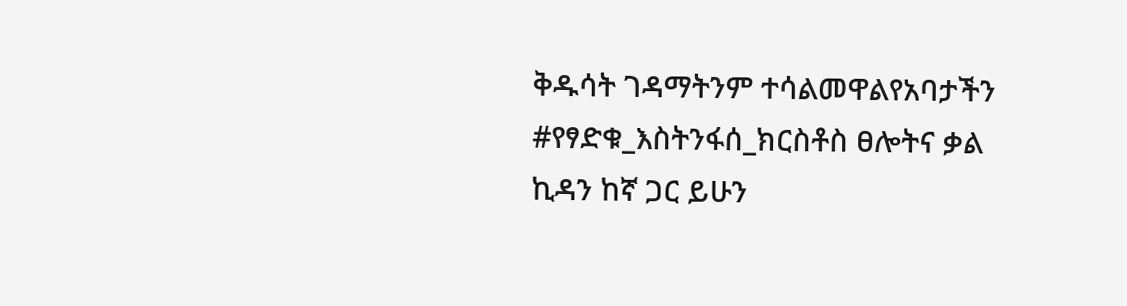ቅዱሳት ገዳማትንም ተሳልመዋልየአባታችን #የፃድቁ_እስትንፋሰ_ክርስቶስ ፀሎትና ቃል ኪዳን ከኛ ጋር ይሁን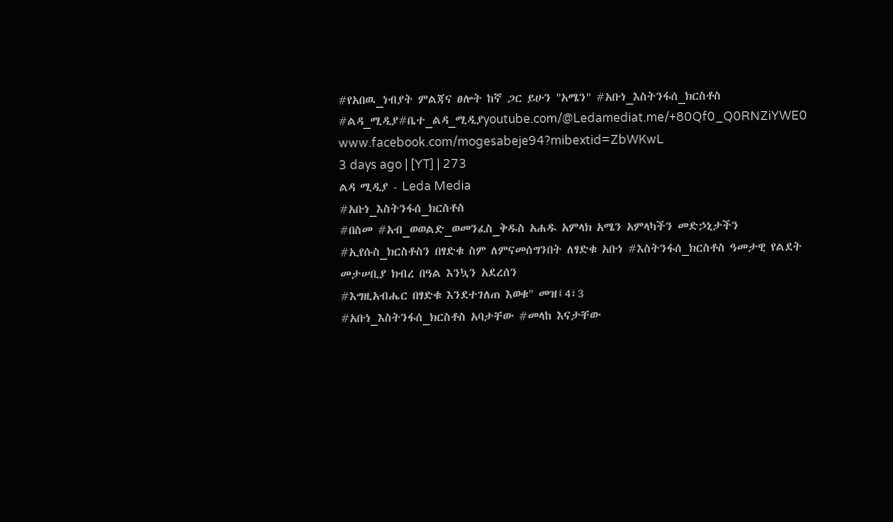#የአበዉ_ነብያት ምልጃና ፀሎት ከኛ ጋር ይሁን "አሜን" #አቡነ_እስትንፋሰ_ክርስቶስ #ልዳ_ሚዲያ#ቤተ_ልዳ_ሚዲያyoutube.com/@Ledamediat.me/+80Qf0_Q0RNZiYWE0 www.facebook.com/mogesabeje94?mibextid=ZbWKwL
3 days ago | [YT] | 273
ልዳ ሚዲያ - Leda Media
#አቡነ_እስትንፋሰ_ክርስቶስ
#በስመ #አብ_ወወልድ_ወመንፈስ_ቅዱስ አሐዱ አምላክ አሜን አምላካችን መድኃኒታችን #ኢየሱስ_ክርስቶስን በፃድቁ ስም ለምናመሰግንበት ለፃድቁ አቡነ #እስትንፋሰ_ክርስቶስ ዓመታዊ የልደት መታሠቢያ ክብረ በዓል እንኳን አደረሰን
#እግዚአብሔር በፃድቁ እንደተገለጠ እወቁ" መዝ፤4፣3
#አቡነ_እስትንፋሰ_ክርስቶስ አባታቸው #መላከ እናታቸው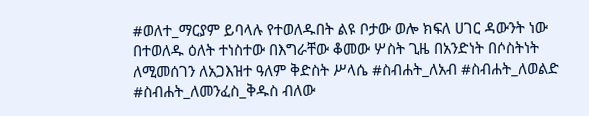#ወለተ_ማርያም ይባላሉ የተወለዱበት ልዩ ቦታው ወሎ ክፍለ ሀገር ዳውንት ነው በተወለዱ ዕለት ተነስተው በእግራቸው ቆመው ሦስት ጊዜ በአንድነት በሶስትነት ለሚመሰገን ለአጋእዝተ ዓለም ቅድስት ሥላሴ #ስብሐት_ለአብ #ስብሐት_ለወልድ #ስብሐት_ለመንፈስ_ቅዱስ ብለው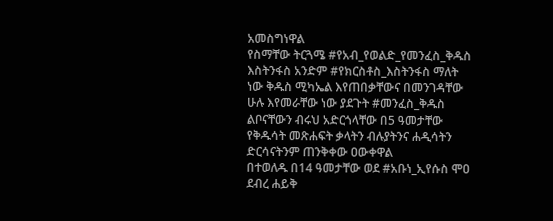አመስግነዋል
የስማቸው ትርጓሜ #የአብ_የወልድ_የመንፈስ_ቅዱስ እስትንፋስ አንድም #የክርስቶስ_እስትንፋስ ማለት ነው ቅዱስ ሚካኤል እየጠበቃቸውና በመንገዳቸው ሁሉ እየመራቸው ነው ያደጉት #መንፈስ_ቅዱስ ልቦናቸውን ብሩህ አድርጎላቸው በ5 ዓመታቸው የቅዱሳት መጽሐፍት ቃላትን ብሉያትንና ሐዲሳትን ድርሳናትንም ጠንቅቀው ዐውቀዋል
በተወለዱ በ14 ዓመታቸው ወደ #አቡነ_ኢየሱስ ሞዐ ደብረ ሐይቅ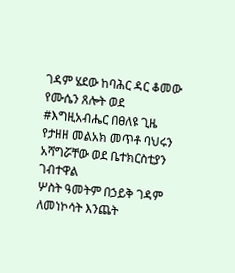ገዳም ሄደው ከባሕር ዳር ቆመው የሙሴን ጸሎት ወደ #እግዚአብሔር በፀለዩ ጊዜ የታዘዘ መልአክ መጥቶ ባህሩን አሻግሯቸው ወደ ቤተክርስቲያን ገብተዋል
ሦስት ዓመትም በኃይቅ ገዳም ለመነኮሳት እንጨት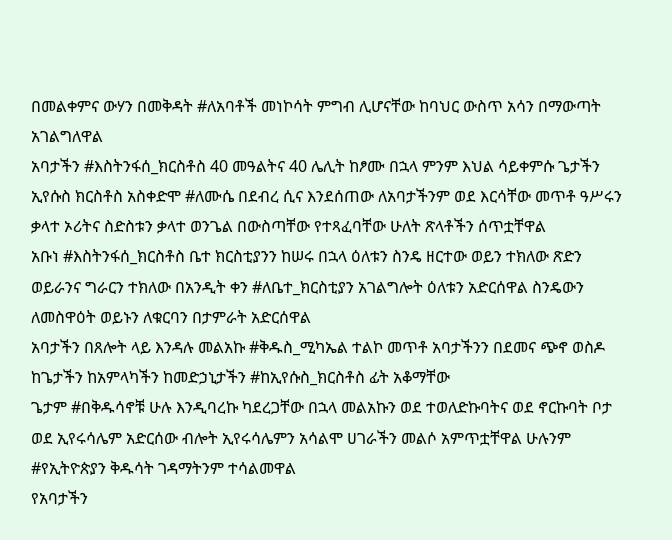በመልቀምና ውሃን በመቅዳት #ለአባቶች መነኮሳት ምግብ ሊሆናቸው ከባህር ውስጥ አሳን በማውጣት አገልግለዋል
አባታችን #እስትንፋሰ_ክርስቶስ 40 መዓልትና 40 ሌሊት ከፆሙ በኋላ ምንም እህል ሳይቀምሱ ጌታችን ኢየሱስ ክርስቶስ አስቀድሞ #ለሙሴ በደብረ ሲና እንደሰጠው ለአባታችንም ወደ እርሳቸው መጥቶ ዓሥሩን ቃላተ ኦሪትና ስድስቱን ቃላተ ወንጌል በውስጣቸው የተጻፈባቸው ሁለት ጽላቶችን ሰጥቷቸዋል
አቡነ #እስትንፋሰ_ክርስቶስ ቤተ ክርስቲያንን ከሠሩ በኋላ ዕለቱን ስንዴ ዘርተው ወይን ተክለው ጽድን ወይራንና ግራርን ተክለው በአንዲት ቀን #ለቤተ_ክርስቲያን አገልግሎት ዕለቱን አድርሰዋል ስንዴውን ለመስዋዕት ወይኑን ለቁርባን በታምራት አድርሰዋል
አባታችን በጸሎት ላይ እንዳሉ መልአኩ #ቅዱስ_ሚካኤል ተልኮ መጥቶ አባታችንን በደመና ጭኖ ወስዶ ከጌታችን ከአምላካችን ከመድኃኒታችን #ከኢየሱስ_ክርስቶስ ፊት አቆማቸው
ጌታም #በቅዱሳኖቹ ሁሉ እንዲባረኩ ካደረጋቸው በኋላ መልአኩን ወደ ተወለድኩባትና ወደ ኖርኩባት ቦታ ወደ ኢየሩሳሌም አድርሰው ብሎት ኢየሩሳሌምን አሳልሞ ሀገራችን መልሶ አምጥቷቸዋል ሁሉንም #የኢትዮጵያን ቅዱሳት ገዳማትንም ተሳልመዋል
የአባታችን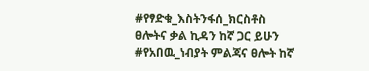#የፃድቁ_እስትንፋሰ_ክርስቶስ ፀሎትና ቃል ኪዳን ከኛ ጋር ይሁን #የአበዉ_ነብያት ምልጃና ፀሎት ከኛ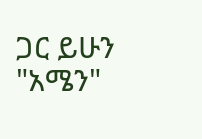ጋር ይሁን "አሜን"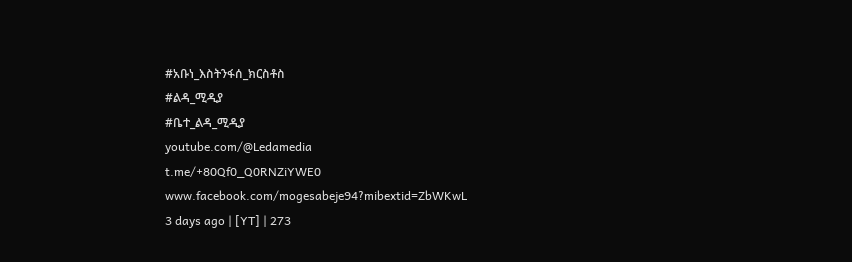#አቡነ_እስትንፋሰ_ክርስቶስ
#ልዳ_ሚዲያ
#ቤተ_ልዳ_ሚዲያ
youtube.com/@Ledamedia
t.me/+80Qf0_Q0RNZiYWE0
www.facebook.com/mogesabeje94?mibextid=ZbWKwL
3 days ago | [YT] | 273